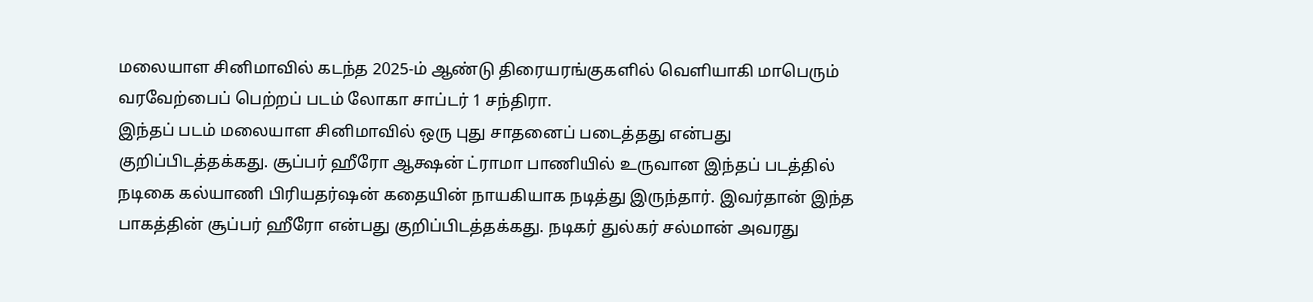மலையாள சினிமாவில் கடந்த 2025-ம் ஆண்டு திரையரங்குகளில் வெளியாகி மாபெரும் வரவேற்பைப் பெற்றப் படம் லோகா சாப்டர் 1 சந்திரா.
இந்தப் படம் மலையாள சினிமாவில் ஒரு புது சாதனைப் படைத்தது என்பது குறிப்பிடத்தக்கது. சூப்பர் ஹீரோ ஆக்ஷன் ட்ராமா பாணியில் உருவான இந்தப் படத்தில் நடிகை கல்யாணி பிரியதர்ஷன் கதையின் நாயகியாக நடித்து இருந்தார். இவர்தான் இந்த பாகத்தின் சூப்பர் ஹீரோ என்பது குறிப்பிடத்தக்கது. நடிகர் துல்கர் சல்மான் அவரது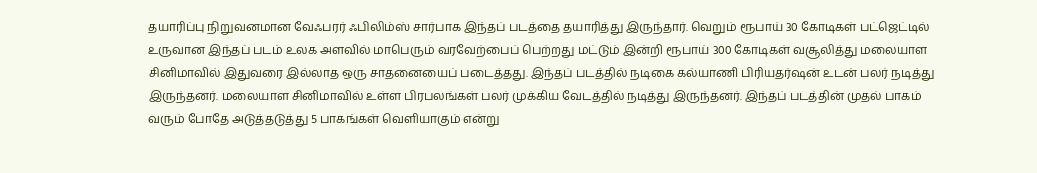தயாரிப்பு நிறுவனமான வேஃபரர் ஃபிலிம்ஸ் சார்பாக இந்தப் படத்தை தயாரித்து இருந்தார். வெறும் ரூபாய் 30 கோடிகள் பட்ஜெட்டில் உருவான இந்தப் படம் உலக அளவில் மாபெரும் வரவேற்பைப் பெற்றது மட்டும் இன்றி ரூபாய் 300 கோடிகள் வசூலித்து மலையாள சினிமாவில் இதுவரை இல்லாத ஒரு சாதனையைப் படைத்தது. இந்தப் படத்தில் நடிகை கல்யாணி பிரியதர்ஷன் உடன் பலர் நடித்து இருந்தனர். மலையாள சினிமாவில் உள்ள பிரபலங்கள் பலர் முக்கிய வேடத்தில் நடித்து இருந்தனர். இந்தப் படத்தின் முதல் பாகம் வரும் போதே அடுத்தடுத்து 5 பாகங்கள் வெளியாகும் என்று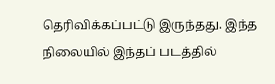தெரிவிக்கப்பட்டு இருந்தது. இந்த நிலையில் இந்தப் படத்தில்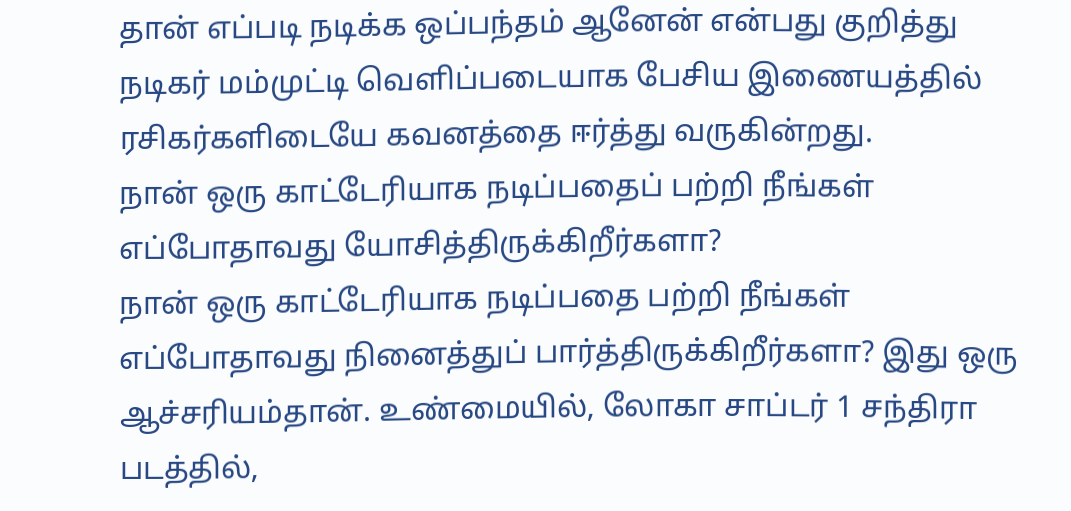தான் எப்படி நடிக்க ஒப்பந்தம் ஆனேன் என்பது குறித்து நடிகர் மம்முட்டி வெளிப்படையாக பேசிய இணையத்தில் ரசிகர்களிடையே கவனத்தை ஈர்த்து வருகின்றது.
நான் ஒரு காட்டேரியாக நடிப்பதைப் பற்றி நீங்கள் எப்போதாவது யோசித்திருக்கிறீர்களா?
நான் ஒரு காட்டேரியாக நடிப்பதை பற்றி நீங்கள் எப்போதாவது நினைத்துப் பார்த்திருக்கிறீர்களா? இது ஒரு ஆச்சரியம்தான். உண்மையில், லோகா சாப்டர் 1 சந்திரா படத்தில்,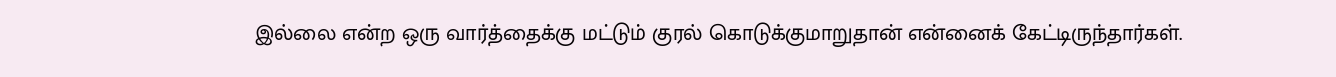இல்லை என்ற ஒரு வார்த்தைக்கு மட்டும் குரல் கொடுக்குமாறுதான் என்னைக் கேட்டிருந்தார்கள்.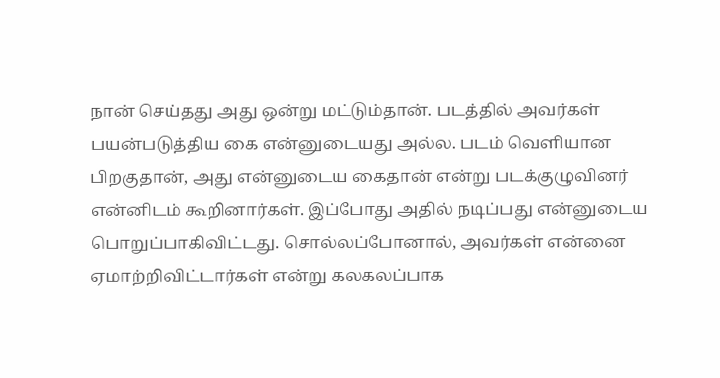நான் செய்தது அது ஒன்று மட்டும்தான். படத்தில் அவர்கள் பயன்படுத்திய கை என்னுடையது அல்ல. படம் வெளியான பிறகுதான், அது என்னுடைய கைதான் என்று படக்குழுவினர் என்னிடம் கூறினார்கள். இப்போது அதில் நடிப்பது என்னுடைய பொறுப்பாகிவிட்டது. சொல்லப்போனால், அவர்கள் என்னை ஏமாற்றிவிட்டார்கள் என்று கலகலப்பாக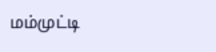மம்முட்டி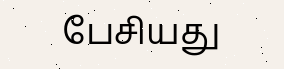பேசியது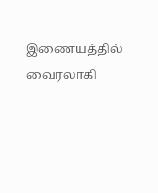இணையத்தில் வைரலாகி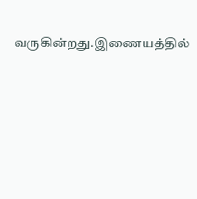வருகின்றது.இணையத்தில்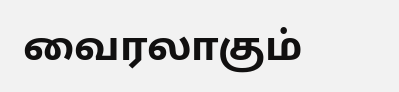வைரலாகும்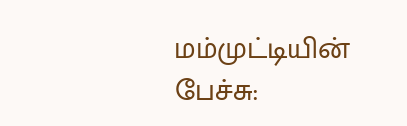மம்முட்டியின் பேச்சு: